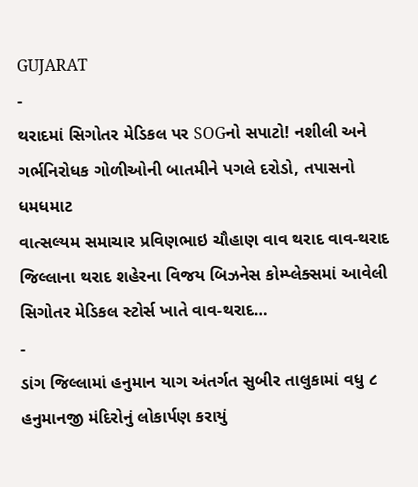GUJARAT
-
થરાદમાં સિગોતર મેડિકલ પર SOGનો સપાટો! નશીલી અને ગર્ભનિરોધક ગોળીઓની બાતમીને પગલે દરોડો, તપાસનો ધમધમાટ
વાત્સલ્યમ સમાચાર પ્રવિણભાઇ ચૌહાણ વાવ થરાદ વાવ-થરાદ જિલ્લાના થરાદ શહેરના વિજય બિઝનેસ કોમ્પ્લેક્સમાં આવેલી સિગોતર મેડિકલ સ્ટોર્સ ખાતે વાવ-થરાદ…
-
ડાંગ જિલ્લામાં હનુમાન યાગ અંતર્ગત સુબીર તાલુકામાં વધુ ૮ હનુમાનજી મંદિરોનું લોકાર્પણ કરાયું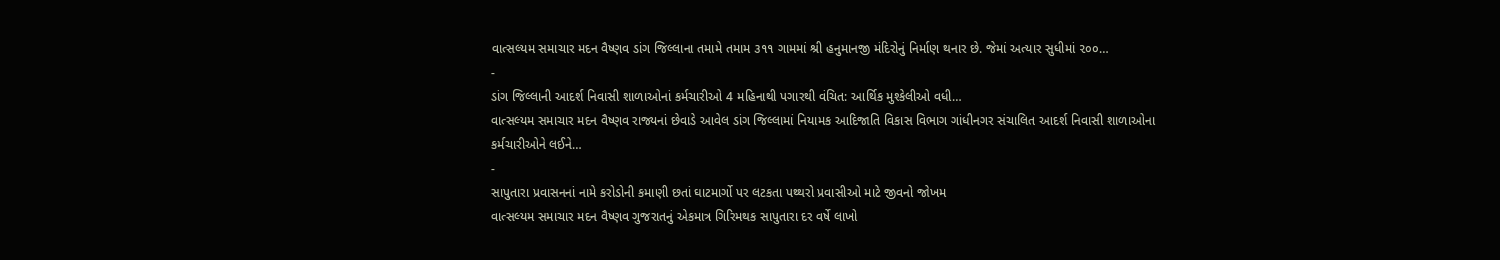વાત્સલ્યમ સમાચાર મદન વૈષ્ણવ ડાંગ જિલ્લાના તમામે તમામ ૩૧૧ ગામમાં શ્રી હનુમાનજી મંદિરોનું નિર્માણ થનાર છે. જેમાં અત્યાર સુધીમાં ૨૦૦…
-
ડાંગ જિલ્લાની આદર્શ નિવાસી શાળાઓનાં કર્મચારીઓ 4 મહિનાથી પગારથી વંચિત: આર્થિક મુશ્કેલીઓ વધી…
વાત્સલ્યમ સમાચાર મદન વૈષ્ણવ રાજ્યનાં છેવાડે આવેલ ડાંગ જિલ્લામાં નિયામક આદિજાતિ વિકાસ વિભાગ ગાંધીનગર સંચાલિત આદર્શ નિવાસી શાળાઓના કર્મચારીઓને લઈને…
-
સાપુતારા પ્રવાસનનાં નામે કરોડોની કમાણી છતાં ઘાટમાર્ગો પર લટકતા પથ્થરો પ્રવાસીઓ માટે જીવનો જોખમ
વાત્સલ્યમ સમાચાર મદન વૈષ્ણવ ગુજરાતનું એકમાત્ર ગિરિમથક સાપુતારા દર વર્ષે લાખો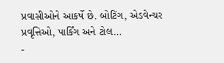પ્રવાસીઓને આકર્ષે છે. બોટિંગ, એડવેન્ચર પ્રવૃત્તિઓ, પાર્કિંગ અને ટોલ…
-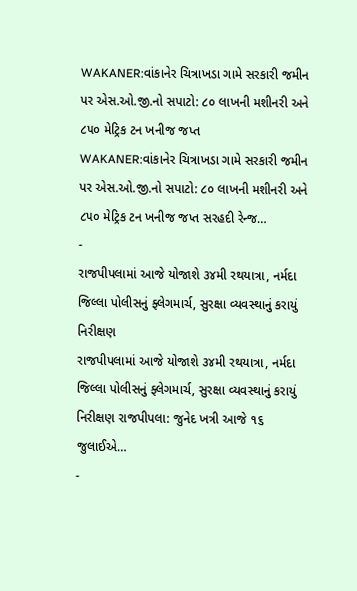WAKANER:વાંકાનેર ચિત્રાખડા ગામે સરકારી જમીન પર એસ.ઓ.જી.નો સપાટો: ૮૦ લાખની મશીનરી અને ૮૫૦ મેટ્રિક ટન ખનીજ જપ્ત
WAKANER:વાંકાનેર ચિત્રાખડા ગામે સરકારી જમીન પર એસ.ઓ.જી.નો સપાટો: ૮૦ લાખની મશીનરી અને ૮૫૦ મેટ્રિક ટન ખનીજ જપ્ત સરહદી રેન્જ…
-
રાજપીપલામાં આજે યોજાશે ૩૪મી રથયાત્રા, નર્મદા જિલ્લા પોલીસનું ફ્લેગમાર્ચ, સુરક્ષા વ્યવસ્થાનું કરાયું નિરીક્ષણ
રાજપીપલામાં આજે યોજાશે ૩૪મી રથયાત્રા, નર્મદા જિલ્લા પોલીસનું ફ્લેગમાર્ચ, સુરક્ષા વ્યવસ્થાનું કરાયું નિરીક્ષણ રાજપીપલા: જુનેદ ખત્રી આજે ૧૬ જુલાઈએ…
-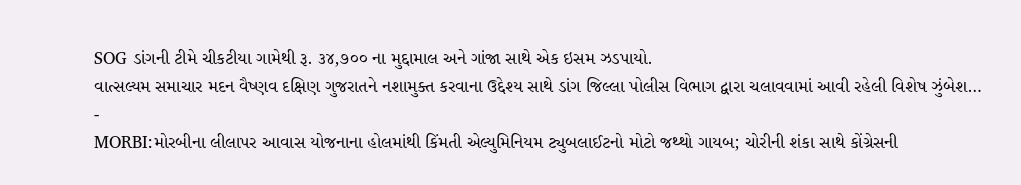SOG ડાંગની ટીમે ચીકટીયા ગામેથી રૂ. ૩૪,૭૦૦ ના મુદ્દામાલ અને ગાંજા સાથે એક ઇસમ ઝડપાયો.
વાત્સલ્યમ સમાચાર મદન વૈષ્ણવ દક્ષિણ ગુજરાતને નશામુક્ત કરવાના ઉદ્દેશ્ય સાથે ડાંગ જિલ્લા પોલીસ વિભાગ દ્વારા ચલાવવામાં આવી રહેલી વિશેષ ઝુંબેશ…
-
MORBI:મોરબીના લીલાપર આવાસ યોજનાના હોલમાંથી કિંમતી એલ્યુમિનિયમ ટ્યુબલાઈટનો મોટો જથ્થો ગાયબ; ચોરીની શંકા સાથે કોંગ્રેસની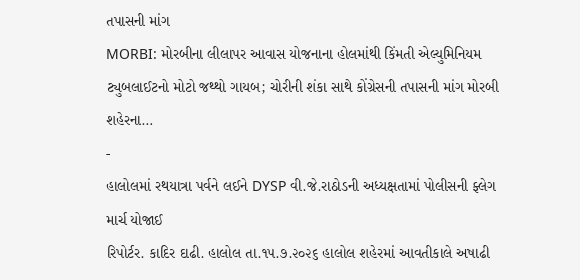તપાસની માંગ
MORBI: મોરબીના લીલાપર આવાસ યોજનાના હોલમાંથી કિંમતી એલ્યુમિનિયમ ટ્યુબલાઈટનો મોટો જથ્થો ગાયબ; ચોરીની શંકા સાથે કોંગ્રેસની તપાસની માંગ મોરબી શહેરના…
-
હાલોલમાં રથયાત્રા પર્વને લઈને DYSP વી.જે.રાઠોડની અધ્યક્ષતામાં પોલીસની ફ્લેગ માર્ચ યોજાઈ
રિપોર્ટર. કાદિર દાઢી. હાલોલ તા.૧૫.૭.૨૦૨૬ હાલોલ શહેરમાં આવતીકાલે અષાઢી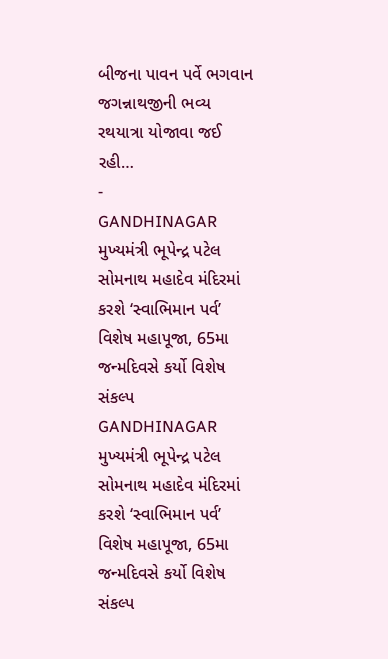બીજના પાવન પર્વે ભગવાન જગન્નાથજીની ભવ્ય રથયાત્રા યોજાવા જઈ રહી…
-
GANDHINAGAR મુખ્યમંત્રી ભૂપેન્દ્ર પટેલ સોમનાથ મહાદેવ મંદિરમાં કરશે ‘સ્વાભિમાન પર્વ’ વિશેષ મહાપૂજા, 65મા જન્મદિવસે કર્યો વિશેષ સંકલ્પ
GANDHINAGAR મુખ્યમંત્રી ભૂપેન્દ્ર પટેલ સોમનાથ મહાદેવ મંદિરમાં કરશે ‘સ્વાભિમાન પર્વ’ વિશેષ મહાપૂજા, 65મા જન્મદિવસે કર્યો વિશેષ સંકલ્પ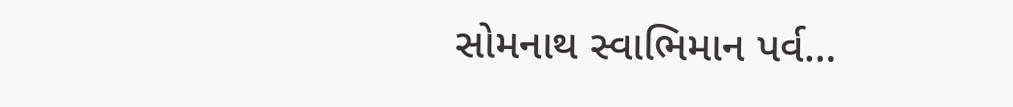સોમનાથ સ્વાભિમાન પર્વ…